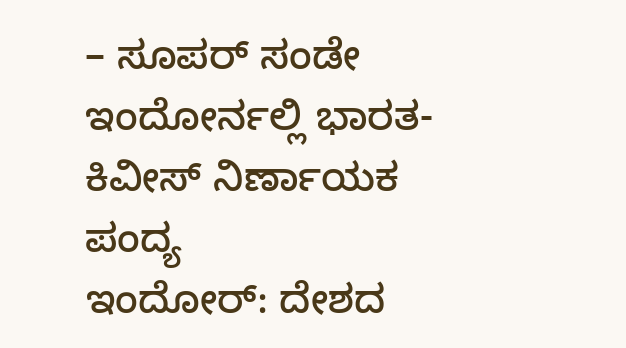– ಸೂಪರ್ ಸಂಡೇ ಇಂದೋರ್ನಲ್ಲಿ ಭಾರತ-ಕಿವೀಸ್ ನಿರ್ಣಾಯಕ ಪಂದ್ಯ
ಇಂದೋರ್: ದೇಶದ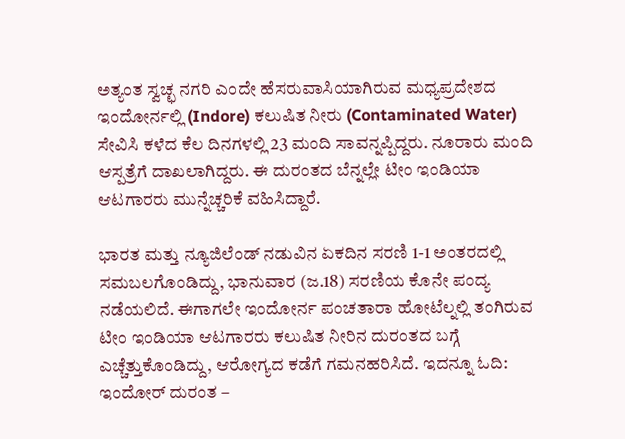ಅತ್ಯಂತ ಸ್ವಚ್ಛ ನಗರಿ ಎಂದೇ ಹೆಸರುವಾಸಿಯಾಗಿರುವ ಮಧ್ಯಪ್ರದೇಶದ ಇಂದೋರ್ನಲ್ಲಿ (Indore) ಕಲುಷಿತ ನೀರು (Contaminated Water) ಸೇವಿಸಿ ಕಳೆದ ಕೆಲ ದಿನಗಳಲ್ಲಿ 23 ಮಂದಿ ಸಾವನ್ನಪ್ಪಿದ್ದರು. ನೂರಾರು ಮಂದಿ ಆಸ್ಪತ್ರೆಗೆ ದಾಖಲಾಗಿದ್ದರು. ಈ ದುರಂತದ ಬೆನ್ನಲ್ಲೇ ಟೀಂ ಇಂಡಿಯಾ ಆಟಗಾರರು ಮುನ್ನೆಚ್ಚರಿಕೆ ವಹಿಸಿದ್ದಾರೆ.

ಭಾರತ ಮತ್ತು ನ್ಯೂಜಿಲೆಂಡ್ ನಡುವಿನ ಏಕದಿನ ಸರಣಿ 1-1 ಅಂತರದಲ್ಲಿ ಸಮಬಲಗೊಂಡಿದ್ದು, ಭಾನುವಾರ (ಜ.18) ಸರಣಿಯ ಕೊನೇ ಪಂದ್ಯ ನಡೆಯಲಿದೆ. ಈಗಾಗಲೇ ಇಂದೋರ್ನ ಪಂಚತಾರಾ ಹೋಟೆಲ್ನಲ್ಲಿ ತಂಗಿರುವ ಟೀಂ ಇಂಡಿಯಾ ಆಟಗಾರರು ಕಲುಷಿತ ನೀರಿನ ದುರಂತದ ಬಗ್ಗೆ ಎಚ್ಚೆತ್ತುಕೊಂಡಿದ್ದು, ಆರೋಗ್ಯದ ಕಡೆಗೆ ಗಮನಹರಿಸಿದೆ. ಇದನ್ನೂ ಓದಿ: ಇಂದೋರ್ ದುರಂತ –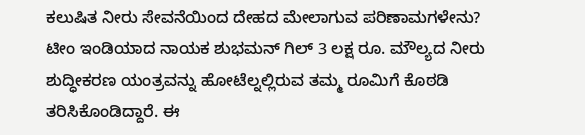ಕಲುಷಿತ ನೀರು ಸೇವನೆಯಿಂದ ದೇಹದ ಮೇಲಾಗುವ ಪರಿಣಾಮಗಳೇನು?
ಟೀಂ ಇಂಡಿಯಾದ ನಾಯಕ ಶುಭಮನ್ ಗಿಲ್ 3 ಲಕ್ಷ ರೂ. ಮೌಲ್ಯದ ನೀರು ಶುದ್ಧೀಕರಣ ಯಂತ್ರವನ್ನು ಹೋಟೆಲ್ನಲ್ಲಿರುವ ತಮ್ಮ ರೂಮಿಗೆ ಕೊಠಡಿ ತರಿಸಿಕೊಂಡಿದ್ದಾರೆ. ಈ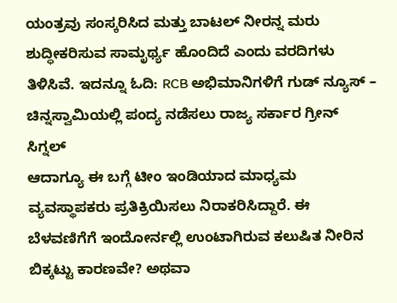ಯಂತ್ರವು ಸಂಸ್ಕರಿಸಿದ ಮತ್ತು ಬಾಟಲ್ ನೀರನ್ನ ಮರು ಶುದ್ಧೀಕರಿಸುವ ಸಾಮೃರ್ಥ್ಯ ಹೊಂದಿದೆ ಎಂದು ವರದಿಗಳು ತಿಳಿಸಿವೆ. ಇದನ್ನೂ ಓದಿ: RCB ಅಭಿಮಾನಿಗಳಿಗೆ ಗುಡ್ ನ್ಯೂಸ್ – ಚಿನ್ನಸ್ವಾಮಿಯಲ್ಲಿ ಪಂದ್ಯ ನಡೆಸಲು ರಾಜ್ಯ ಸರ್ಕಾರ ಗ್ರೀನ್ ಸಿಗ್ನಲ್
ಆದಾಗ್ಯೂ ಈ ಬಗ್ಗೆ ಟೀಂ ಇಂಡಿಯಾದ ಮಾಧ್ಯಮ ವ್ಯವಸ್ಥಾಪಕರು ಪ್ರತಿಕ್ರಿಯಿಸಲು ನಿರಾಕರಿಸಿದ್ದಾರೆ. ಈ ಬೆಳವಣಿಗೆಗೆ ಇಂದೋರ್ನಲ್ಲಿ ಉಂಟಾಗಿರುವ ಕಲುಷಿತ ನೀರಿನ ಬಿಕ್ಕಟ್ಟು ಕಾರಣವೇ? ಅಥವಾ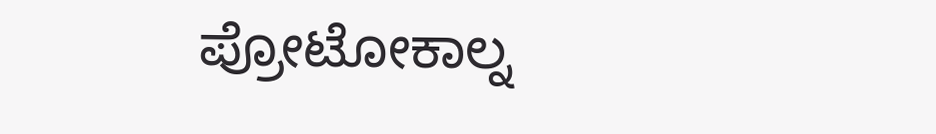ಪ್ರೋಟೋಕಾಲ್ನ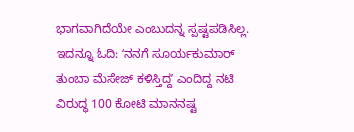ಭಾಗವಾಗಿದೆಯೇ ಎಂಬುದನ್ನ ಸ್ಪಷ್ಟಪಡಿಸಿಲ್ಲ. ಇದನ್ನೂ ಓದಿ: ʻನನಗೆ ಸೂರ್ಯಕುಮಾರ್ ತುಂಬಾ ಮೆಸೇಜ್ ಕಳಿಸ್ತಿದ್ದʼ ಎಂದಿದ್ದ ನಟಿ ವಿರುದ್ಧ 100 ಕೋಟಿ ಮಾನನಷ್ಟ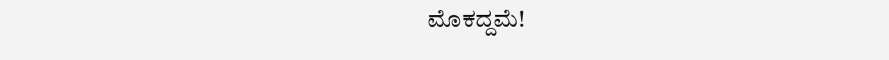ಮೊಕದ್ದಮೆ!